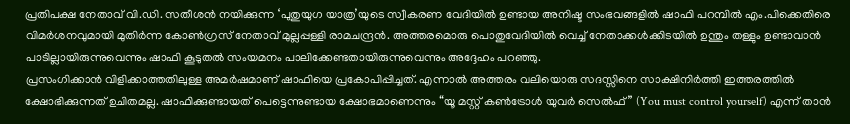പ്രതിപക്ഷ നേതാവ് വി.ഡി. സതീശൻ നയിക്കുന്ന ‘പുതുയുഗ യാത്ര’യുടെ സ്വീകരണ വേദിയിൽ ഉണ്ടായ അനിഷ്ട സംഭവങ്ങളിൽ ഷാഫി പറമ്പിൽ എം.പിക്കെതിരെ വിമർശനവുമായി മുതിർന്ന കോൺഗ്രസ് നേതാവ് മുല്ലപ്പള്ളി രാമചന്ദ്രൻ. അത്തരമൊരു പൊതുവേദിയിൽ വെച്ച് നേതാക്കൾക്കിടയിൽ ഉന്തും തള്ളും ഉണ്ടാവാൻ പാടില്ലായിരുന്നുവെന്നും ഷാഫി കൂടുതൽ സംയമനം പാലിക്കേണ്ടതായിരുന്നുവെന്നും അദ്ദേഹം പറഞ്ഞു.
പ്രസംഗിക്കാൻ വിളിക്കാത്തതിലുള്ള അമർഷമാണ് ഷാഫിയെ പ്രകോപിപ്പിച്ചത്. എന്നാൽ അത്തരം വലിയൊരു സദസ്സിനെ സാക്ഷിനിർത്തി ഇത്തരത്തിൽ ക്ഷോഭിക്കുന്നത് ഉചിതമല്ല. ഷാഫിക്കുണ്ടായത് പെട്ടെന്നുണ്ടായ ക്ഷോഭമാണെന്നും “യൂ മസ്റ്റ് കൺട്രോൾ യുവർ സെൽഫ്” (You must control yourself) എന്ന് താൻ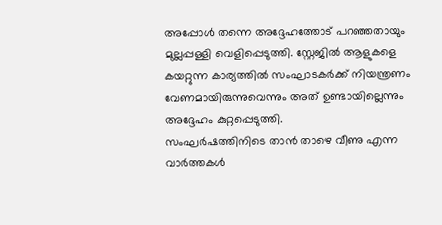അപ്പോൾ തന്നെ അദ്ദേഹത്തോട് പറഞ്ഞതായും മുല്ലപ്പള്ളി വെളിപ്പെടുത്തി. സ്റ്റേജിൽ ആളുകളെ കയറ്റുന്ന കാര്യത്തിൽ സംഘാടകർക്ക് നിയന്ത്രണം വേണമായിരുന്നുവെന്നും അത് ഉണ്ടായില്ലെന്നും അദ്ദേഹം കുറ്റപ്പെടുത്തി.
സംഘർഷത്തിനിടെ താൻ താഴെ വീണു എന്ന വാർത്തകൾ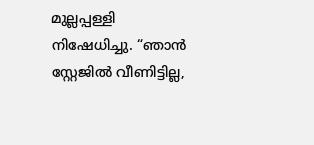മുല്ലപ്പള്ളി നിഷേധിച്ചു. “ഞാൻ സ്റ്റേജിൽ വീണിട്ടില്ല,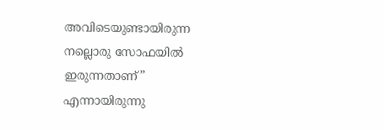അവിടെയുണ്ടായിരുന്ന നല്ലൊരു സോഫയിൽ ഇരുന്നതാണ്” എന്നായിരുന്നു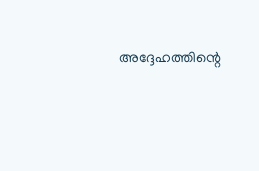അദ്ദേഹത്തിന്റെ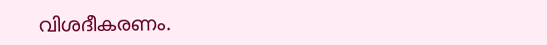വിശദീകരണം.